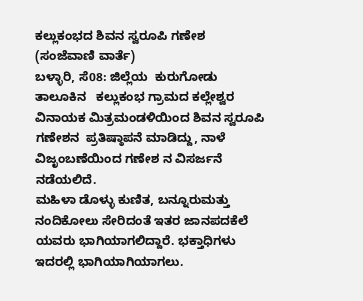ಕಲ್ಲುಕಂಭದ ಶಿವನ ಸ್ವರೂಪಿ ಗಣೇಶ
(ಸಂಜೆವಾಣಿ ವಾರ್ತೆ)
ಬಳ್ಳಾರಿ, ಸೆ08: ಜಿಲ್ಲೆಯ  ಕುರುಗೋಡು ತಾಲೂಕಿನ   ಕಲ್ಲುಕಂಭ ಗ್ರಾಮದ ಕಲ್ಲೇಶ್ವರ ವಿನಾಯಕ‌ ಮಿತ್ರಮಂಡಳಿಯಿಂದ ಶಿವನ ಸ್ವರೂಪಿ ಗಣೇಶನ  ಪ್ರತಿಷ್ಠಾಪನೆ ಮಾಡಿದ್ದು, ನಾಳೆ ವಿಜೃಂಬಣೆಯಿಂದ ಗಣೇಶ ನ ವಿಸರ್ಜನೆ ನಡೆಯಲಿದೆ.
ಮಹಿಳಾ‌ ಡೊಳ್ಳು ಕುಣಿತ, ಬನ್ನೂರು‌ಮತ್ತು ನಂದಿ‌ಕೋಲು ಸೇರಿದಂತೆ ಇತರ ಜಾನಪದಕೆಲೆ ಯವರು ಭಾಗಿಯಾಗಲಿದ್ದಾರೆ‌. ಭಕ್ತಾಧಿಗಳು ಇದರಲ್ಲಿ ಭಾಗಿಯಾಗಿಯಾಗಲು.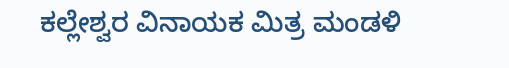ಕಲ್ಲೇಶ್ವರ ವಿನಾಯಕ‌‌ ಮಿತ್ರ ಮಂಡಳಿ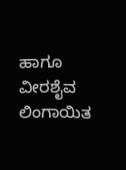ಹಾಗೂ ವೀರಶೈವ ಲಿಂಗಾಯಿತ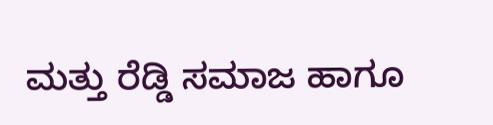ಮತ್ತು ರೆಡ್ಡಿ ಸಮಾಜ ಹಾಗೂ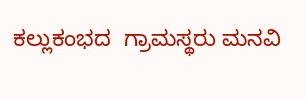ಕಲ್ಲುಕಂಭದ  ಗ್ರಾಮಸ್ಥರು ಮನವಿ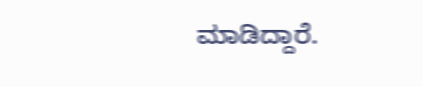ಮಾಡಿದ್ದಾರೆ.